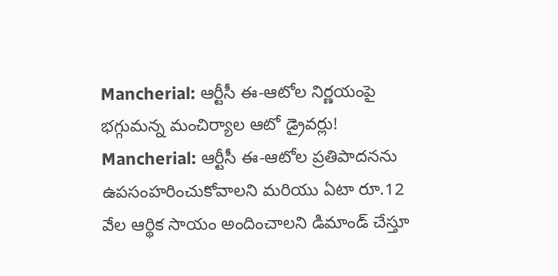Mancherial: ఆర్టీసీ ఈ-ఆటోల నిర్ణయంపై భగ్గుమన్న మంచిర్యాల ఆటో డ్రైవర్లు!
Mancherial: ఆర్టీసీ ఈ-ఆటోల ప్రతిపాదనను ఉపసంహరించుకోవాలని మరియు ఏటా రూ.12 వేల ఆర్థిక సాయం అందించాలని డిమాండ్ చేస్తూ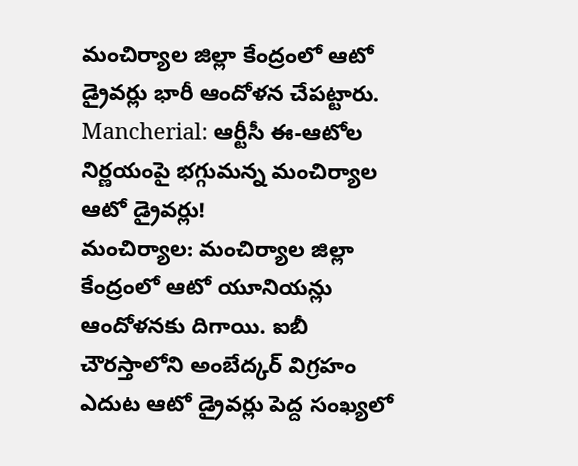మంచిర్యాల జిల్లా కేంద్రంలో ఆటో డ్రైవర్లు భారీ ఆందోళన చేపట్టారు.
Mancherial: ఆర్టీసీ ఈ-ఆటోల నిర్ణయంపై భగ్గుమన్న మంచిర్యాల ఆటో డ్రైవర్లు!
మంచిర్యాల: మంచిర్యాల జిల్లా కేంద్రంలో ఆటో యూనియన్లు ఆందోళనకు దిగాయి. ఐబీ చౌరస్తాలోని అంబేద్కర్ విగ్రహం ఎదుట ఆటో డ్రైవర్లు పెద్ద సంఖ్యలో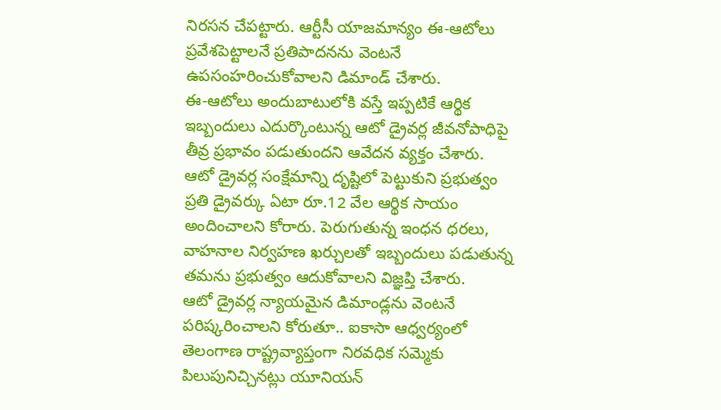నిరసన చేపట్టారు. ఆర్టీసీ యాజమాన్యం ఈ-ఆటోలు ప్రవేశపెట్టాలనే ప్రతిపాదనను వెంటనే ఉపసంహరించుకోవాలని డిమాండ్ చేశారు.
ఈ-ఆటోలు అందుబాటులోకి వస్తే ఇప్పటికే ఆర్థిక ఇబ్బందులు ఎదుర్కొంటున్న ఆటో డ్రైవర్ల జీవనోపాధిపై తీవ్ర ప్రభావం పడుతుందని ఆవేదన వ్యక్తం చేశారు. ఆటో డ్రైవర్ల సంక్షేమాన్ని దృష్టిలో పెట్టుకుని ప్రభుత్వం ప్రతి డ్రైవర్కు ఏటా రూ.12 వేల ఆర్థిక సాయం అందించాలని కోరారు. పెరుగుతున్న ఇంధన ధరలు, వాహనాల నిర్వహణ ఖర్చులతో ఇబ్బందులు పడుతున్న తమను ప్రభుత్వం ఆదుకోవాలని విజ్ఞప్తి చేశారు.
ఆటో డ్రైవర్ల న్యాయమైన డిమాండ్లను వెంటనే పరిష్కరించాలని కోరుతూ.. ఐకాసా ఆధ్వర్యంలో తెలంగాణ రాష్ట్రవ్యాప్తంగా నిరవధిక సమ్మెకు పిలుపునిచ్చినట్లు యూనియన్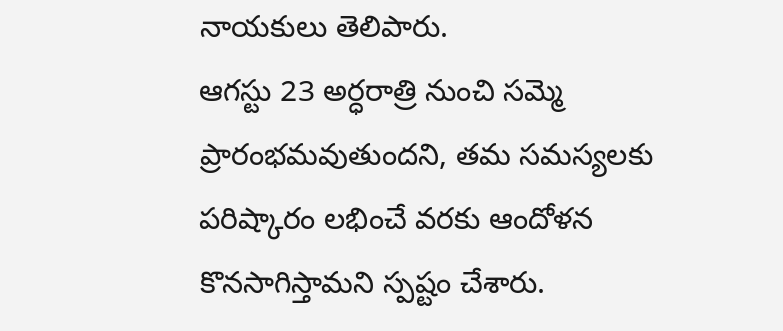నాయకులు తెలిపారు.
ఆగస్టు 23 అర్ధరాత్రి నుంచి సమ్మె ప్రారంభమవుతుందని, తమ సమస్యలకు పరిష్కారం లభించే వరకు ఆందోళన కొనసాగిస్తామని స్పష్టం చేశారు.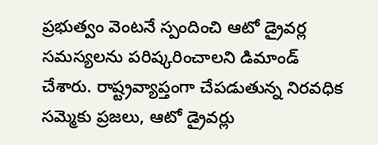ప్రభుత్వం వెంటనే స్పందించి ఆటో డ్రైవర్ల సమస్యలను పరిష్కరించాలని డిమాండ్ చేశారు. రాష్ట్రవ్యాప్తంగా చేపడుతున్న నిరవధిక సమ్మెకు ప్రజలు, ఆటో డ్రైవర్లు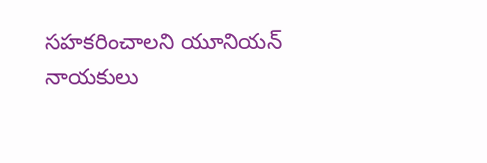సహకరించాలని యూనియన్ నాయకులు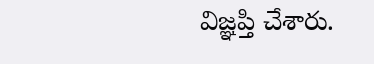విజ్ఞప్తి చేశారు.